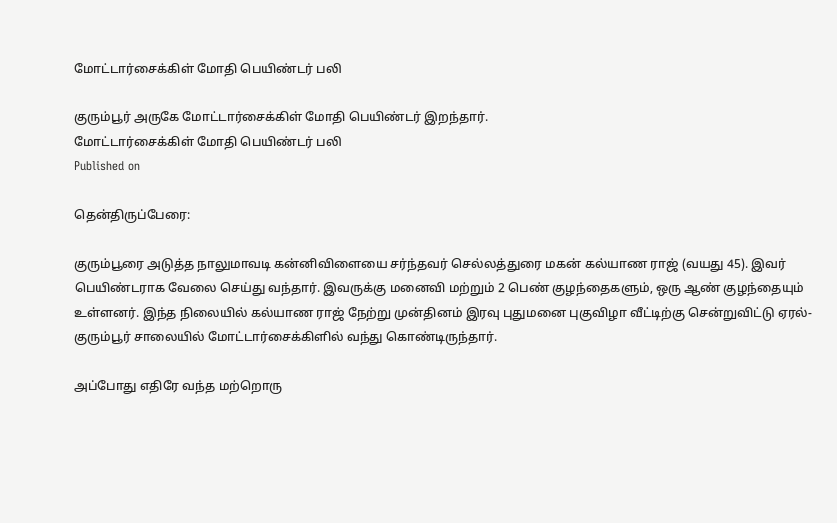மோட்டார்சைக்கிள் மோதி பெயிண்டர் பலி

குரும்பூர் அருகே மோட்டார்சைக்கிள் மோதி பெயிண்டர் இறந்தார்.
மோட்டார்சைக்கிள் மோதி பெயிண்டர் பலி
Published on

தென்திருப்பேரை:

குரும்பூரை அடுத்த நாலுமாவடி கன்னிவிளையை சர்ந்தவர் செல்லத்துரை மகன் கல்யாண ராஜ் (வயது 45). இவர் பெயிண்டராக வேலை செய்து வந்தார். இவருக்கு மனைவி மற்றும் 2 பெண் குழந்தைகளும், ஒரு ஆண் குழந்தையும் உள்ளனர். இந்த நிலையில் கல்யாண ராஜ் நேற்று முன்தினம் இரவு புதுமனை புகுவிழா வீட்டிற்கு சென்றுவிட்டு ஏரல்- குரும்பூர் சாலையில் மோட்டார்சைக்கிளில் வந்து கொண்டிருந்தார்.

அப்போது எதிரே வந்த மற்றொரு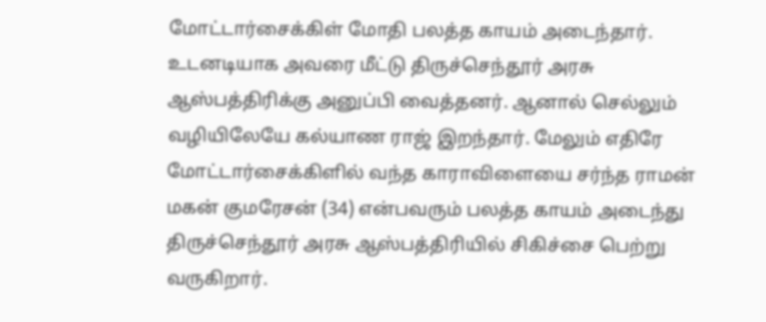மோட்டார்சைக்கிள் மோதி பலத்த காயம் அடைந்தார். உடனடியாக அவரை மீட்டு திருச்செந்தூர் அரசு ஆஸ்பத்திரிக்கு அனுப்பி வைத்தனர். ஆனால் செல்லும் வழியிலேயே கல்யாண ராஜ் இறந்தார். மேலும் எதிரே மோட்டார்சைக்கிளில் வந்த காராவிளையை சர்ந்த ராமன் மகன் குமரேசன் (34) என்பவரும் பலத்த காயம் அடைந்து திருச்செந்தூர் அரசு ஆஸ்பத்திரியில் சிகிச்சை பெற்று வருகிறார்.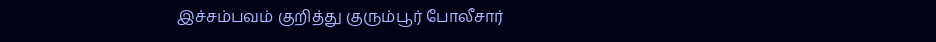இச்சம்பவம் குறித்து குரும்பூர் போலீசார்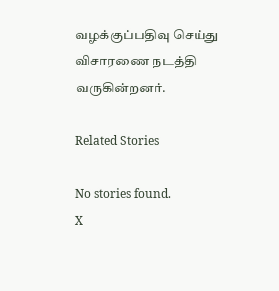வழக்குப்பதிவு செய்து விசாரணை நடத்தி வருகின்றனர்.

Related Stories

No stories found.
X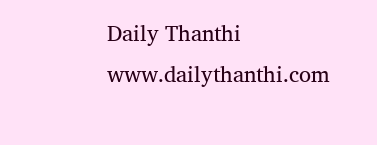Daily Thanthi
www.dailythanthi.com